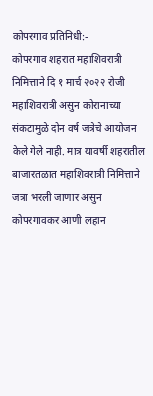कोपरगाव प्रतिनिधी:-
कोपरगाव शहरात महाशिवरात्री निमित्ताने दि १ मार्च २०२२ रोजी महाशिवरात्री असुन कोरानाच्या संकटामुळे दोन वर्ष जत्रेचे आयोजन केले गेले नाही. मात्र यावर्षी शहरातील बाजारतळात महाशिवरात्री निमित्ताने जत्रा भरली जाणार असुन कोपरगावकर आणी लहान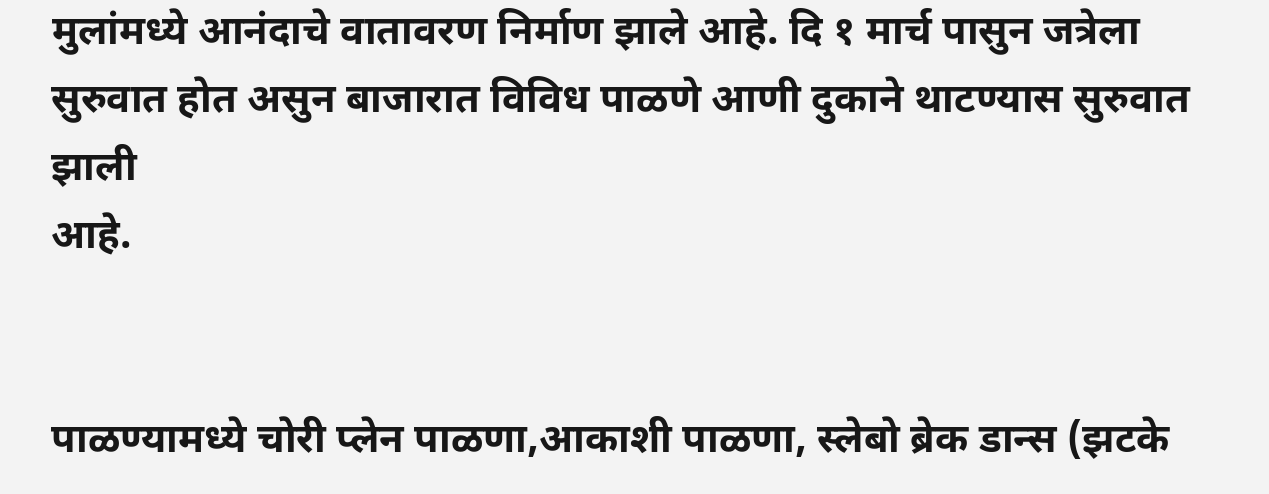मुलांमध्ये आनंदाचे वातावरण निर्माण झाले आहे. दि १ मार्च पासुन जत्रेला सुरुवात होत असुन बाजारात विविध पाळणे आणी दुकाने थाटण्यास सुरुवात झाली
आहे.


पाळण्यामध्ये चोरी प्लेन पाळणा,आकाशी पाळणा, स्लेबो ब्रेक डान्स (झटके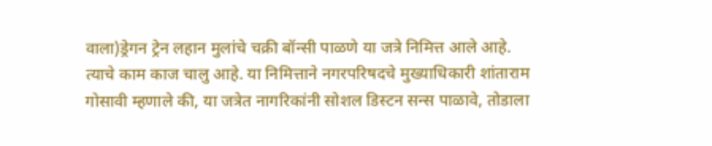वाला)ड्रेगन ट्रेन लहान मुलांचे चक्री बॉन्सी पाळणे या जत्रे निमित्त आले आहे. त्याचे काम काज चालु आहे. या निमित्ताने नगरपरिषदचे मुख्याधिकारी शांताराम गोसावी म्हणाले की, या जत्रेत नागरिकांनी सोशल डिस्टन सन्स पाळावे, तोडाला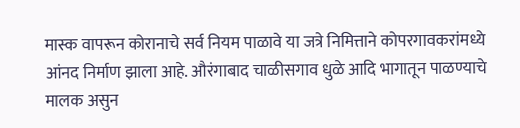मास्क वापरून कोरानाचे सर्व नियम पाळावे या जत्रे निमित्ताने कोपरगावकरांमध्ये आंनद निर्माण झाला आहे. औरंगाबाद चाळीसगाव धुळे आदि भागातून पाळण्याचे मालक असुन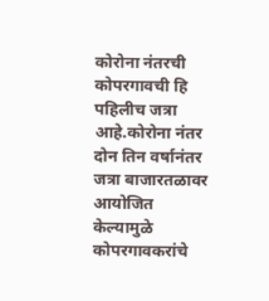कोरोना नंतरची कोपरगावची हि पहिलीच जत्रा आहे.कोरोना नंतर दोन तिन वर्षानंतर जत्रा बाजारतळावर आयोजित केल्यामुळे कोपरगावकरांचे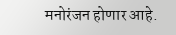मनोरंजन होणार आहे.